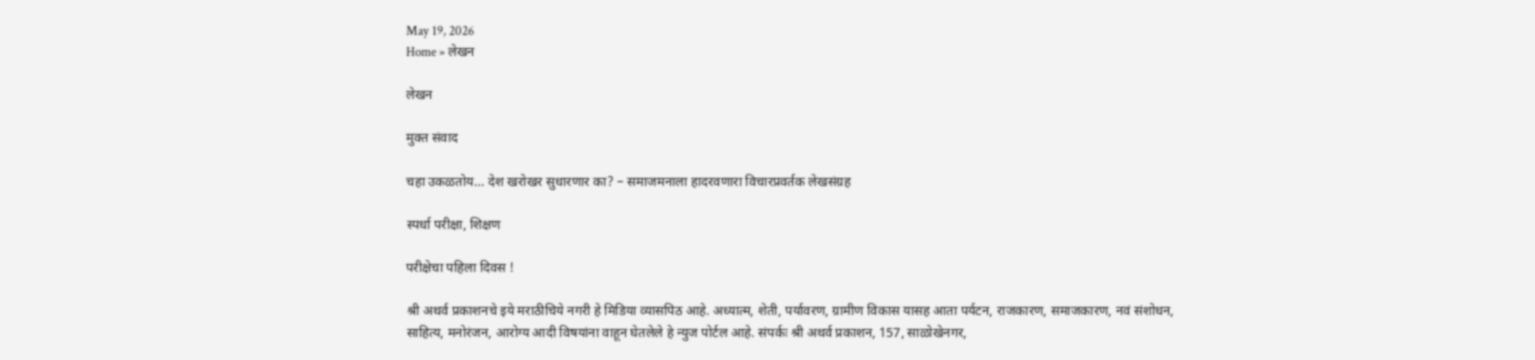May 19, 2026
Home » लेखन

लेखन

मुक्त संवाद

चहा उकळतोय… देश खरोखर सुधारणार का? – समाजमनाला हादरवणारा विचारप्रवर्तक लेखसंग्रह

स्पर्धा परीक्षा, शिक्षण

परीक्षेचा पहिला दिवस !

श्री अथर्व प्रकाशनचे इये मराठीचिये नगरी हे मिडिया व्यासपिठ आहे. अध्यात्म, शेती, पर्यावरण, ग्रामीण विकास यासह आता पर्यटन, राजकारण, समाजकारण, नवं संशोधन, साहित्य, मनोरंजन, आरोग्य आदी विषयांना वाहून घेतलेले हे न्युज पोर्टल आहे. संपर्कः श्री अथर्व प्रकाशन, 157, साळोखेनगर,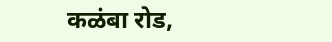कळंबा रोड,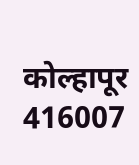कोल्हापूर 416007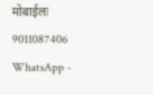मोबाईलः 9011087406 WhatsApp -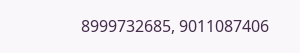8999732685, 9011087406